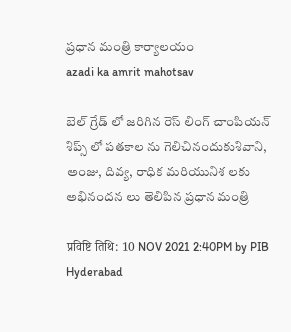ప్రధాన మంత్రి కార్యాలయం
azadi ka amrit mahotsav

బెల్ గ్రేడ్ లో జరిగిన రెస్ లింగ్ చాంపియన్ శిప్స్ లో పతకాల ను గెలిచినందుకుశివాని, అంజు, దివ్య, రాధిక మరియునిశ లకు అభినందన లు తెలిపిన ప్రధాన మంత్రి

प्रविष्टि तिथि: 10 NOV 2021 2:40PM by PIB Hyderabad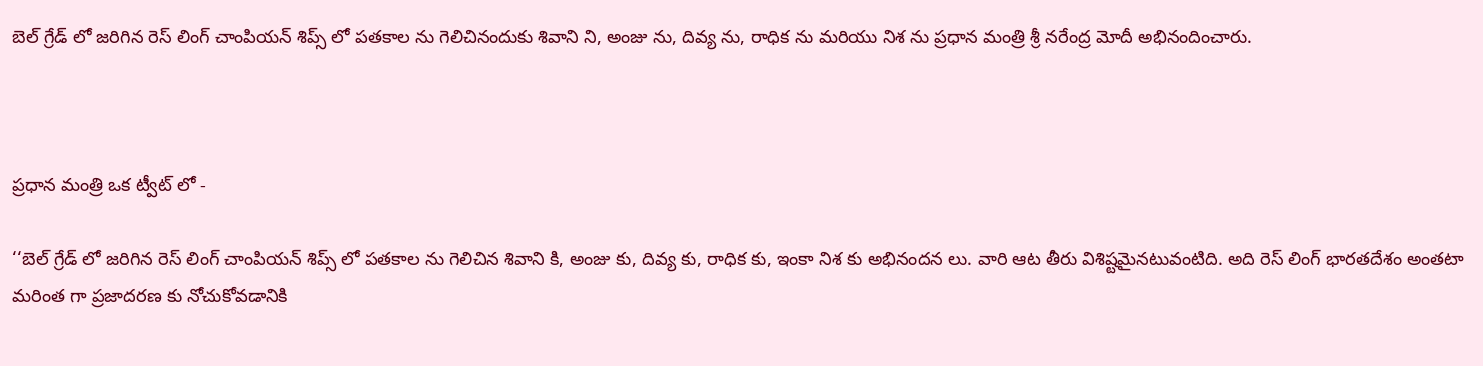బెల్ గ్రేడ్ లో జరిగిన రెస్ లింగ్ చాంపియన్ శిప్స్ లో పతకాల ను గెలిచినందుకు శివాని ని, అంజు ను, దివ్య ను, రాధిక ను మరియు నిశ ను ప్రధాన మంత్రి శ్రీ నరేంద్ర మోదీ అభినందించారు.



ప్రధాన మంత్రి ఒక ట్వీట్ లో -

‘‘బెల్ గ్రేడ్ లో జరిగిన రెస్ లింగ్ చాంపియన్ శిప్స్ లో పతకాల ను గెలిచిన శివాని కి, అంజు కు, దివ్య కు, రాధిక కు, ఇంకా నిశ కు అభినందన లు. వారి ఆట తీరు విశిష్టమైనటువంటిది. అది రెస్ లింగ్ భారతదేశం అంతటా మరింత గా ప్రజాదరణ కు నోచుకోవడానికి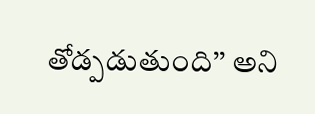తోడ్పడుతుంది’’ అని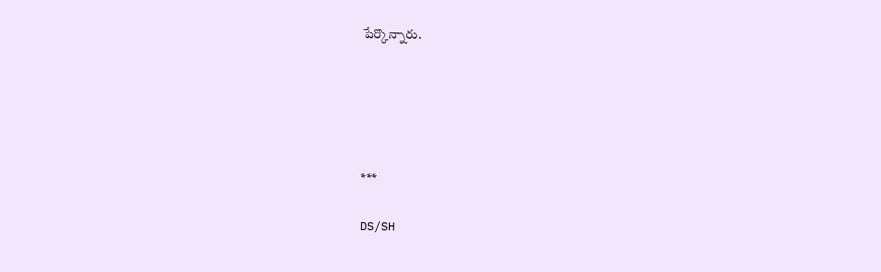పేర్కొన్నారు.





***

DS/SH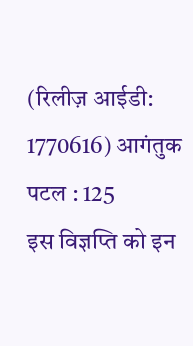(रिलीज़ आईडी: 1770616) आगंतुक पटल : 125
इस विज्ञप्ति को इन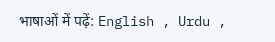भाषाओं में पढ़ें: English , Urdu ,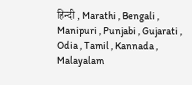हिन्दी , Marathi , Bengali , Manipuri , Punjabi , Gujarati , Odia , Tamil , Kannada , Malayalam